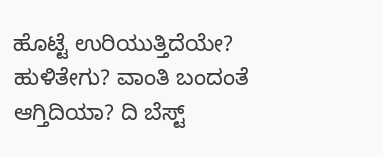ಹೊಟ್ಟೆ ಉರಿಯುತ್ತಿದೆಯೇ? ಹುಳಿತೇಗು? ವಾಂತಿ ಬಂದಂತೆ ಆಗ್ತಿದಿಯಾ? ದಿ ಬೆಸ್ಟ್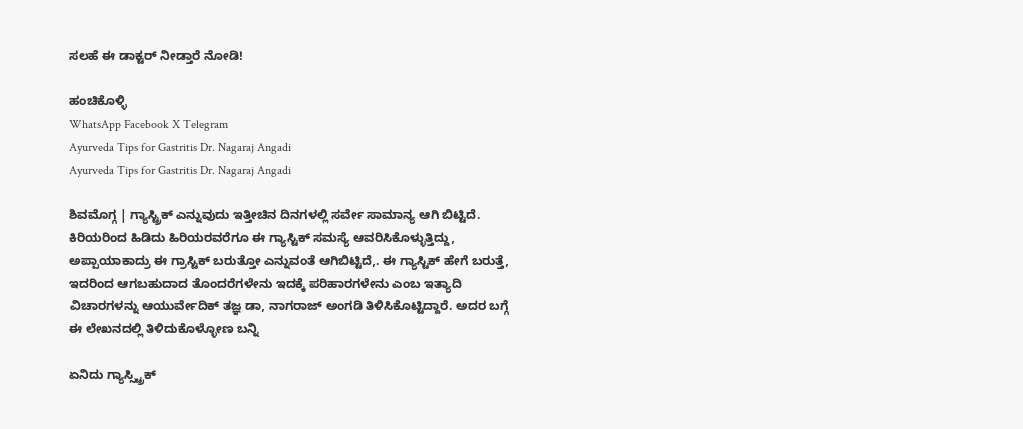ಸಲಹೆ ಈ ಡಾಕ್ಟರ್ ನೀಡ್ತಾರೆ ನೋಡಿ!

ಹಂಚಿಕೊಳ್ಳಿ
WhatsApp Facebook X Telegram
Ayurveda Tips for Gastritis Dr. Nagaraj Angadi
Ayurveda Tips for Gastritis Dr. Nagaraj Angadi

ಶಿವಮೊಗ್ಗ | ಗ್ಯಾಸ್ಟ್ರಿಕ್ ಎನ್ನುವುದು ಇತ್ತೀಚಿನ ದಿನಗಳಲ್ಲಿ ಸರ್ವೇ ಸಾಮಾನ್ಯ ಆಗಿ ಬಿಟ್ಟಿದೆ. ಕಿರಿಯರಿಂದ ಹಿಡಿದು ಹಿರಿಯರವರೆಗೂ ಈ ಗ್ಯಾಸ್ಟಿಕ್ ಸಮಸ್ಯೆ ಆವರಿಸಿಕೊಳ್ಳುತ್ತಿದ್ದು, ಅಪ್ಪಾಯಾಕಾದ್ರು ಈ ಗ್ರಾಸ್ಟಿಕ್ ಬರುತ್ತೋ ಎನ್ನುವಂತೆ ಆಗಿಬಿಟ್ಟಿದೆ,. ಈ ಗ್ಯಾಸ್ಟಿಕ್ ಹೇಗೆ ಬರುತ್ತೆ, ಇದರಿಂದ ಆಗಬಹುದಾದ ತೊಂದರೆಗಳೇನು ಇದಕ್ಕೆ ಪರಿಹಾರಗಳೇನು ಎಂಬ ಇತ್ಯಾದಿ ವಿಚಾರಗಳನ್ನು ಆಯುರ್ವೇದಿಕ್ ತಜ್ಞ ಡಾ, ನಾಗರಾಜ್ ಅಂಗಡಿ ತಿಳಿಸಿಕೊಟ್ಟಿದ್ದಾರೆ. ಅದರ ಬಗ್ಗೆ ಈ ಲೇಖನದಲ್ಲಿ ತಿಳಿದುಕೊಳ್ಳೋಣ ಬನ್ನಿ

ಏನಿದು ಗ್ಯಾಸ್ಸ್ಟ್ರಿಕ್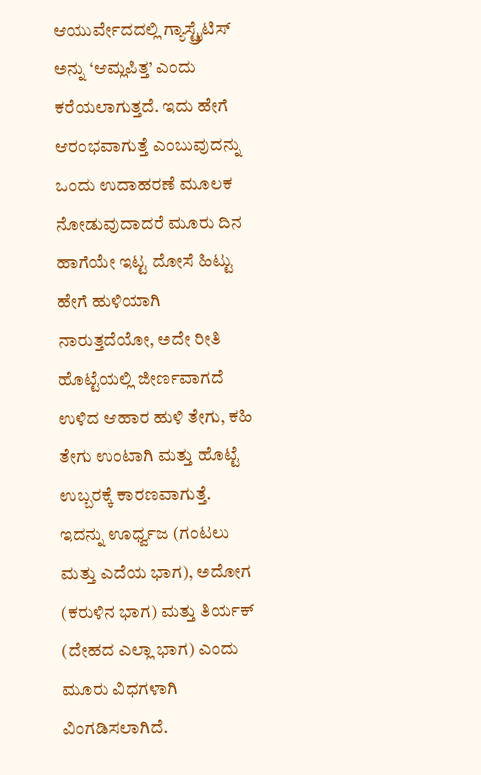ಆಯುರ್ವೇದದಲ್ಲಿ ಗ್ಯಾಸ್ಟ್ರೈಟಿಸ್ ಅನ್ನು ‘ಆಮ್ಲಪಿತ್ತ’ ಎಂದು ಕರೆಯಲಾಗುತ್ತದೆ. ಇದು ಹೇಗೆ ಆರಂಭವಾಗುತ್ತೆ ಎಂಬುವುದನ್ನು ಒಂದು ಉದಾಹರಣೆ ಮೂಲಕ ನೋಡುವುದಾದರೆ ಮೂರು ದಿನ ಹಾಗೆಯೇ ಇಟ್ಟ ದೋಸೆ ಹಿಟ್ಟು ಹೇಗೆ ಹುಳಿಯಾಗಿ ನಾರುತ್ತದೆಯೋ, ಅದೇ ರೀತಿ ಹೊಟ್ಟೆಯಲ್ಲಿ ಜೀರ್ಣವಾಗದೆ  ಉಳಿದ ಆಹಾರ ಹುಳಿ ತೇಗು, ಕಹಿ ತೇಗು ಉಂಟಾಗಿ ಮತ್ತು ಹೊಟ್ಟೆ ಉಬ್ಬರಕ್ಕೆ ಕಾರಣವಾಗುತ್ತೆ. ಇದನ್ನು ಊರ್ಧ್ವಜ (ಗಂಟಲು ಮತ್ತು ಎದೆಯ ಭಾಗ), ಅದೋಗ (ಕರುಳಿನ ಭಾಗ) ಮತ್ತು ತಿರ್ಯಕ್ (ದೇಹದ ಎಲ್ಲಾ ಭಾಗ) ಎಂದು ಮೂರು ವಿಧಗಳಾಗಿ ವಿಂಗಡಿಸಲಾಗಿದೆ.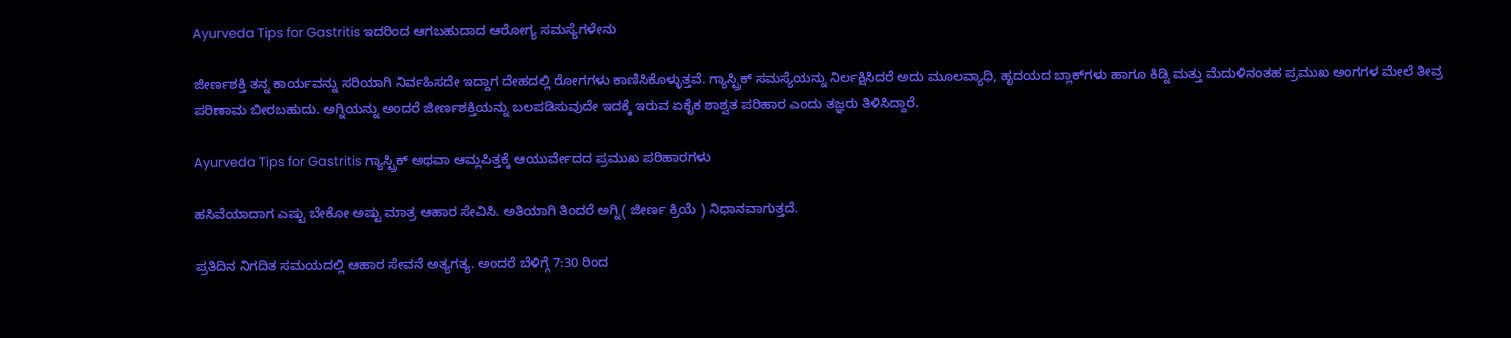Ayurveda Tips for Gastritis ಇದರಿಂದ ಆಗಬಹುದಾದ ಆರೋಗ್ಯ ಸಮಸ್ಯೆಗಳೇನು

ಜೀರ್ಣಶಕ್ತಿ ತನ್ನ ಕಾರ್ಯವನ್ನು ಸರಿಯಾಗಿ ನಿರ್ವಹಿಸದೇ ಇದ್ದಾಗ ದೇಹದಲ್ಲಿ ರೋಗಗಳು ಕಾಣಿಸಿಕೊಳ್ಳುತ್ತವೆ. ಗ್ಯಾಸ್ಟ್ರಿಕ್ ಸಮಸ್ಯೆಯನ್ನು ನಿರ್ಲಕ್ಷಿಸಿದರೆ ಅದು ಮೂಲವ್ಯಾಧಿ, ಹೃದಯದ ಬ್ಲಾಕ್‌ಗಳು ಹಾಗೂ ಕಿಡ್ನಿ ಮತ್ತು ಮೆದುಳಿನಂತಹ ಪ್ರಮುಖ ಅಂಗಗಳ ಮೇಲೆ ತೀವ್ರ ಪರಿಣಾಮ ಬೀರಬಹುದು. ಅಗ್ನಿಯನ್ನು ಅಂದರೆ ಜೀರ್ಣಶಕ್ತಿಯನ್ನು ಬಲಪಡಿಸುವುದೇ ಇದಕ್ಕೆ ಇರುವ ಏಕೈಕ ಶಾಶ್ವತ ಪರಿಹಾರ ಎಂದು ತಜ್ಞರು ತಿಳಿಸಿದ್ದಾರೆ.

Ayurveda Tips for Gastritis ಗ್ಯಾಸ್ಟ್ರಿಕ್ ಅಥವಾ ಆಮ್ಲಪಿತ್ತಕ್ಕೆ ಆಯುರ್ವೇದದ ಪ್ರಮುಖ ಪರಿಹಾರಗಳು

ಹಸಿವೆಯಾದಾಗ ಎಷ್ಟು ಬೇಕೋ ಅಷ್ಟು ಮಾತ್ರ ಆಹಾರ ಸೇವಿಸಿ. ಅತಿಯಾಗಿ ತಿಂದರೆ ಅಗ್ನಿ( ಜೀರ್ಣ ಕ್ರಿಯೆ ) ನಿಧಾನವಾಗುತ್ತದೆ.

ಪ್ರತಿದಿನ ನಿಗದಿತ ಸಮಯದಲ್ಲಿ ಆಹಾರ ಸೇವನೆ ಅತ್ಯಗತ್ಯ. ಅಂದರೆ ಬೆಳಿಗ್ಗೆ 7:30 ರಿಂದ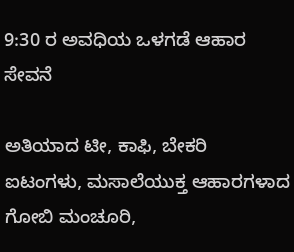9:30 ರ ಅವಧಿಯ ಒಳಗಡೆ ಆಹಾರ ಸೇವನೆ

ಅತಿಯಾದ ಟೀ, ಕಾಫಿ, ಬೇಕರಿ ಐಟಂಗಳು, ಮಸಾಲೆಯುಕ್ತ ಆಹಾರಗಳಾದ ಗೋಬಿ ಮಂಚೂರಿ,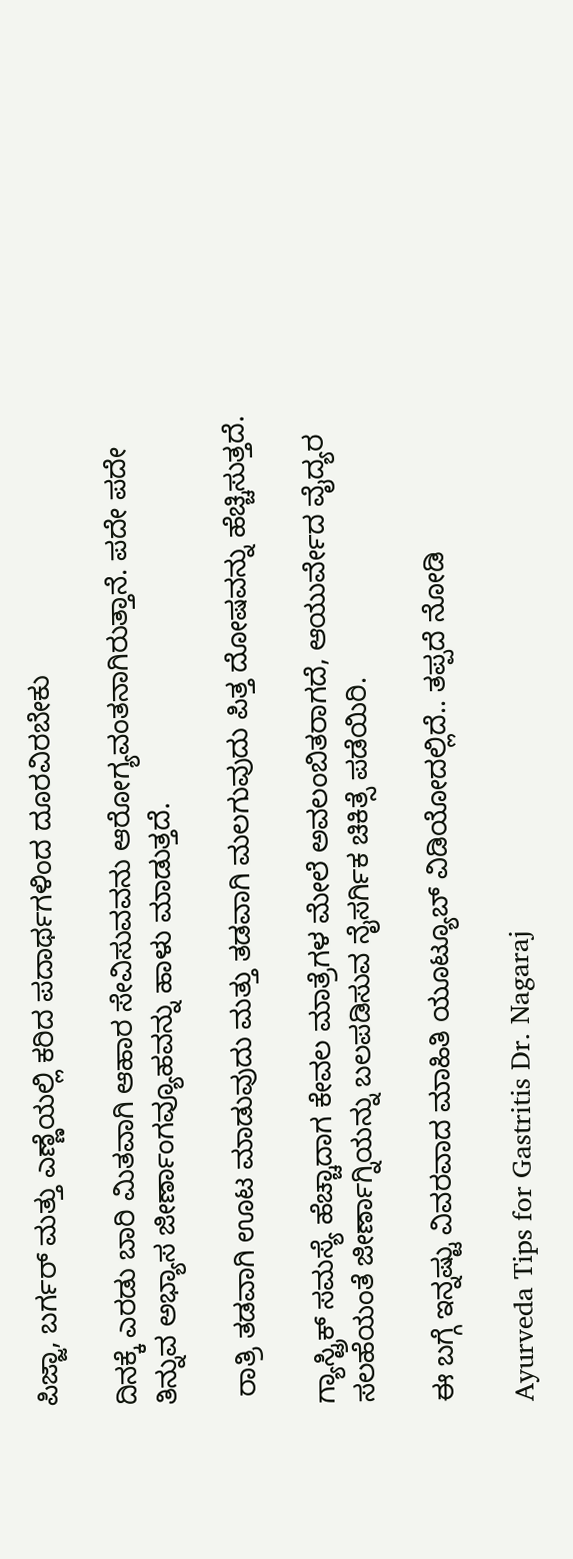ಪಿಜ್ಜಾ, ಬರ್ಗರ್ ಮತ್ತು ಎಣ್ಣೆಯಲ್ಲಿ ಕರಿದ ಪದಾರ್ಥಗಳಿಂದ ದೂರವಿರಬೇಕು

ದಿನಕ್ಕೆ ಎರಡು ಬಾರಿ ಮಿತವಾಗಿ ಆಹಾರ ಸೇವಿಸುವವನು ಆರೋಗ್ಯವಂತನಾಗಿರುತ್ತಾನೆ. ಪದೇ ಪದೇ ತಿನ್ನುವ ಅಭ್ಯಾಸ ಜೀರ್ಣಾಂಗವ್ಯೂಹವನ್ನು ಹಾಳು ಮಾಡುತ್ತದೆ.

 ರಾತ್ರಿ ತಡವಾಗಿ ಊಟ ಮಾಡುವುದು ಮತ್ತು ತಡವಾಗಿ ಮಲಗುವುದು ಪಿತ್ತ ದೋಷವನ್ನು ಹೆಚ್ಚಿಸುತ್ತದೆ.

ಗ್ಯಾಸ್ಟ್ರಿಕ್ ಸಮಸ್ಯೆ ಹೆಚ್ಚಾದಾಗ ಕೇವಲ ಮಾತ್ರೆಗಳ ಮೇಲೆ ಅವಲಂಬಿತರಾಗದೆ, ಆಯುರ್ವೇದ ವೈದ್ಯರ ಸಲಹೆಯಂತೆ ಜೀರ್ಣಾಗ್ನಿಯನ್ನು ಬಲಪಡಿಸುವ ನೈಸರ್ಗಿಕ ಚಿಕಿತ್ಸೆ ಪಡೆಯಿರಿ.

ಈ ಬಗ್ಗೆ ಇನ್ನಷ್ಟು ವಿವರವಾದ ಮಾಹಿತಿ ಯೂಟ್ಯೂಬ್ ವಿಡಿಯೋದಲ್ಲಿದೆ.. ತಪ್ಪದೆ ನೋಡಿ

Ayurveda Tips for Gastritis Dr. Nagaraj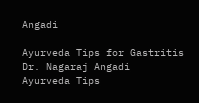Angadi

Ayurveda Tips for Gastritis Dr. Nagaraj Angadi
Ayurveda Tips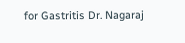for Gastritis Dr. Nagaraj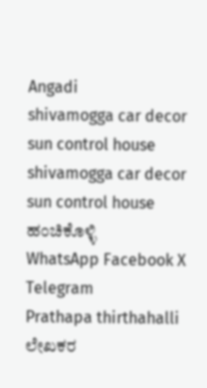Angadi
shivamogga car decor sun control house
shivamogga car decor sun control house
ಹಂಚಿಕೊಳ್ಳಿ
WhatsApp Facebook X Telegram
Prathapa thirthahalli
ಲೇಖಕರ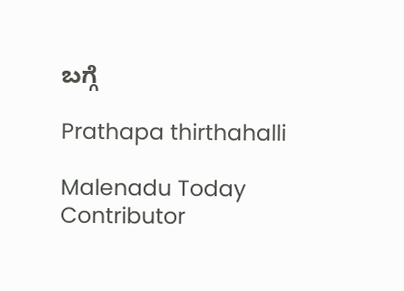ಬಗ್ಗೆ

Prathapa thirthahalli

Malenadu Today Contributor